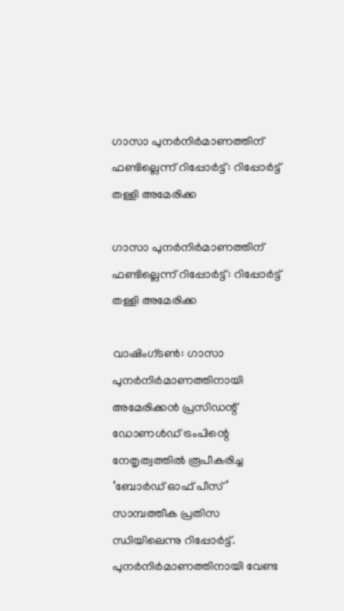ഗാസാ പുനര്‍നിര്‍മാണത്തിന് ഫണ്ടില്ലെന്ന് റിപ്പോര്‍ട്ട്: റിപ്പോര്‍ട്ട് തള്ളി അമേരിക്ക

ഗാസാ പുനര്‍നിര്‍മാണത്തിന് ഫണ്ടില്ലെന്ന് റിപ്പോര്‍ട്ട്: റിപ്പോര്‍ട്ട് തള്ളി അമേരിക്ക

വാഷിംഗ്ടണ്‍: ഗാസാ പുനര്‍നിര്‍മാണത്തിനായി അമേരിക്കന്‍ പ്രസിഡന്റ് ഡോണള്‍ഡ് ട്രംപിന്റെ നേതൃത്വത്തില്‍ രൂപീകരിച്ച ‘ബോര്‍ഡ് ഓഫ് പീസ്’ സാമ്പത്തീക പ്രതിസ ന്ധിയിലെന്നു റിപ്പോര്‍ട്ട്. പുനര്‍നിര്‍മാണത്തിനായി വേണ്ട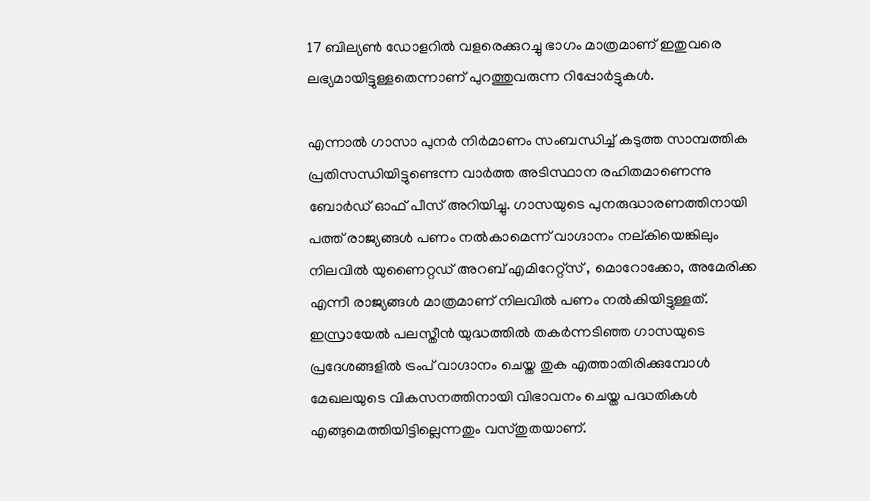17 ബില്യണ്‍ ഡോളറില്‍ വളരെക്കുറച്ചു ഭാഗം മാത്രമാണ് ഇതുവരെ ലഭ്യമായിട്ടുള്ളതെന്നാണ് പുറത്തുവരുന്ന റിപ്പോര്‍ട്ടുകള്‍.

എന്നാല്‍ ഗാസാ പുനര്‍ നിര്‍മാണം സംബന്ധിച്ച് കടുത്ത സാമ്പത്തിക പ്രതിസന്ധിയിട്ടുണ്ടെന്ന വാര്‍ത്ത അടിസ്ഥാന രഹിതമാണെന്നു ബോര്‍ഡ് ഓഫ് പീസ് അറിയിച്ചു. ഗാസയുടെ പുനരുദ്ധാരണത്തിനായി പത്ത് രാജ്യങ്ങള്‍ പണം നല്‍കാമെന്ന് വാഗ്ദാനം നല്കിയെങ്കിലും നിലവില്‍ യുണൈറ്റഡ് അറബ് എമിറേറ്റ്‌സ് , മൊറോക്കോ, അമേരിക്ക എന്നീ രാജ്യങ്ങള്‍ മാത്രമാണ് നിലവില്‍ പണം നല്‍കിയിട്ടുള്ളത്.
ഇസ്രായേല്‍ പലസ്തീന്‍ യുദ്ധത്തില്‍ തകര്‍ന്നടിഞ്ഞ ഗാസയുടെ പ്രദേശങ്ങളില്‍ ട്രംപ് വാഗ്ദാനം ചെയ്ത തുക എത്താതിരിക്കുമ്പോള്‍ മേഖലയുടെ വികസനത്തിനായി വിഭാവനം ചെയ്ത പദ്ധതികള്‍ എങ്ങുമെത്തിയിട്ടില്ലെന്നതും വസ്തുതയാണ്.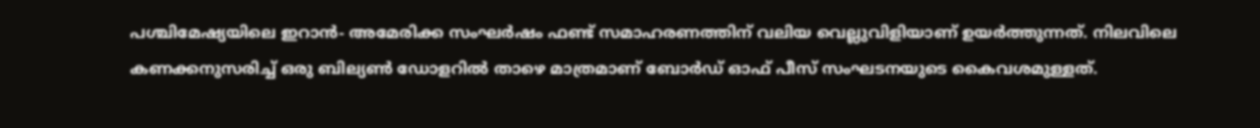പശ്ചിമേഷ്യയിലെ ഇറാന്‍- അമേരിക്ക സംഘര്‍ഷം ഫണ്ട് സമാഹരണത്തിന് വലിയ വെല്ലുവിളിയാണ് ഉയര്‍ത്തുന്നത്. നിലവിലെ കണക്കനുസരിച്ച് ഒരു ബില്യണ്‍ ഡോളറില്‍ താഴെ മാത്രമാണ് ബോര്‍ഡ് ഓഫ് പീസ് സംഘടനയുടെ കൈവശമുള്ളത്.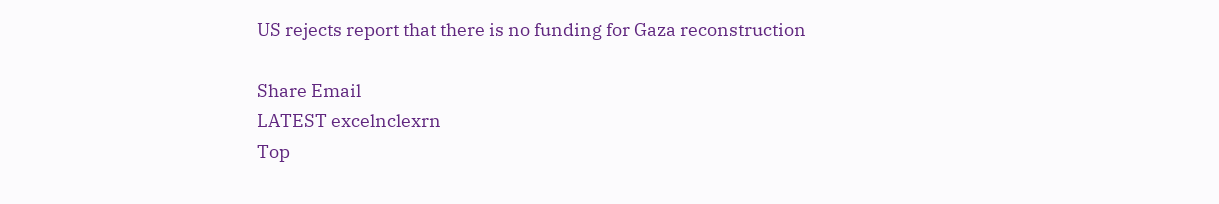US rejects report that there is no funding for Gaza reconstruction

Share Email
LATEST excelnclexrn
Top